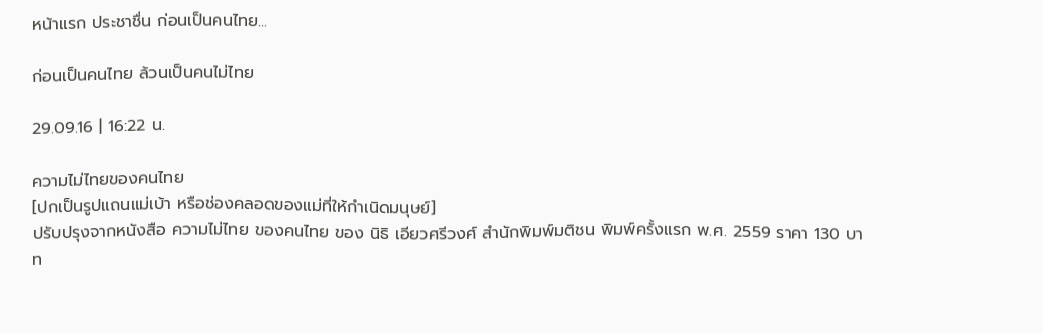หน้าแรก ประชาชื่น ก่อนเป็นคนไทย...

ก่อนเป็นคนไทย ล้วนเป็นคนไม่ไทย

29.09.16 | 16:22 น.

ความไม่ไทยของคนไทย
[ปกเป็นรูปแถนแม่เบ้า หรือช่องคลอดของแม่ที่ให้กำเนิดมนุษย์]
ปรับปรุงจากหนังสือ ความไม่ไทย ของคนไทย ของ นิธิ เอียวศรีวงศ์ สำนักพิมพ์มติชน พิมพ์ครั้งแรก พ.ศ. 2559 ราคา 130 บาท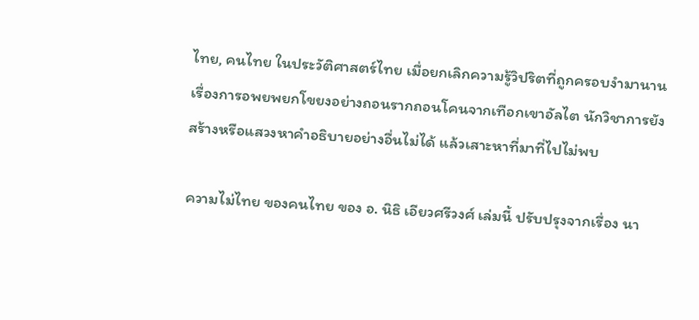ไทย, คนไทย ในประวัติศาสตร์ไทย เมื่อยกเลิกความรู้วิปริตที่ถูกครอบงำมานาน เรื่องการอพยพยกโขยงอย่างถอนรากถอนโคนจากเทือกเขาอัลไต นักวิชาการยังสร้างหรือแสวงหาคำอธิบายอย่างอื่นไม่ได้ แล้วเสาะหาที่มาที่ไปไม่พบ

ความไม่ไทย ของคนไทย ของ อ. นิธิ เอียวศรีวงศ์ เล่มนี้ ปรับปรุงจากเรื่อง นา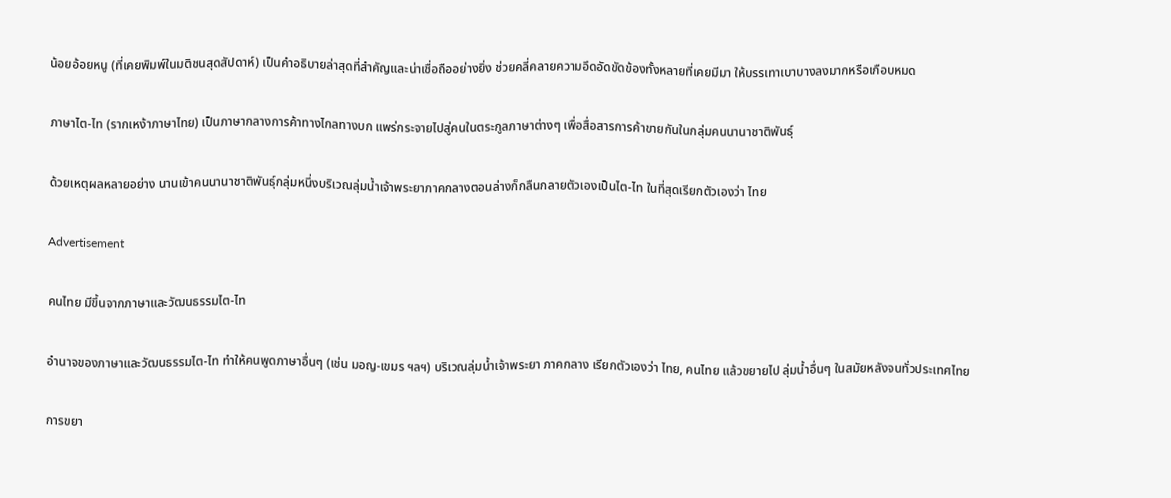น้อยอ้อยหนู (ที่เคยพิมพ์ในมติชนสุดสัปดาห์) เป็นคำอธิบายล่าสุดที่สำคัญและน่าเชื่อถืออย่างยิ่ง ช่วยคลี่คลายความอึดอัดขัดข้องทั้งหลายที่เคยมีมา ให้บรรเทาเบาบางลงมากหรือเกือบหมด

ภาษาไต-ไท (รากเหง้าภาษาไทย) เป็นภาษากลางการค้าทางไกลทางบก แพร่กระจายไปสู่คนในตระกูลภาษาต่างๆ เพื่อสื่อสารการค้าขายกันในกลุ่มคนนานาชาติพันธุ์

ด้วยเหตุผลหลายอย่าง นานเข้าคนนานาชาติพันธุ์กลุ่มหนึ่งบริเวณลุ่มน้ำเจ้าพระยาภาคกลางตอนล่างก็กลืนกลายตัวเองเป็นไต-ไท ในที่สุดเรียกตัวเองว่า ไทย

Advertisement

คนไทย มีขึ้นจากภาษาและวัฒนธรรมไต-ไท

อำนาจของภาษาและวัฒนธรรมไต-ไท ทำให้คนพูดภาษาอื่นๆ (เช่น มอญ-เขมร ฯลฯ) บริเวณลุ่มน้ำเจ้าพระยา ภาคกลาง เรียกตัวเองว่า ไทย, คนไทย แล้วขยายไป ลุ่มน้ำอื่นๆ ในสมัยหลังจนทั่วประเทศไทย

การขยา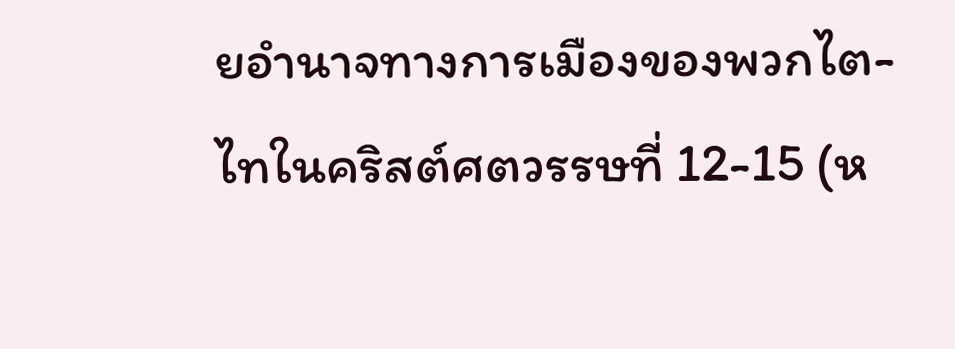ยอำนาจทางการเมืองของพวกไต-ไทในคริสต์ศตวรรษที่ 12-15 (ห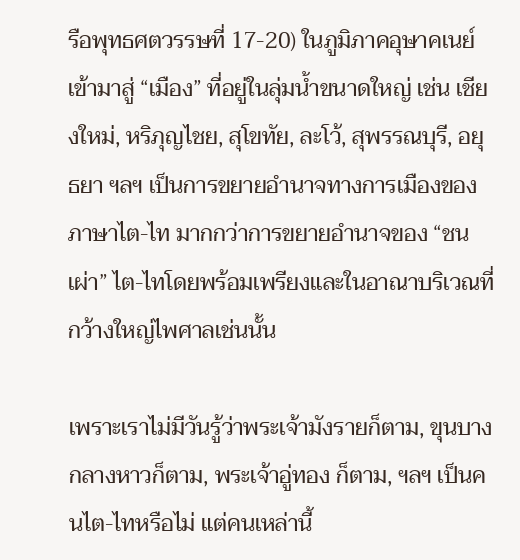รือพุทธศตวรรษที่ 17-20) ในภูมิภาคอุษาคเนย์ เข้ามาสู่ “เมือง” ที่อยู่ในลุ่มน้ำขนาดใหญ่ เช่น เชียงใหม่, หริภุญไชย, สุโขทัย, ละโว้, สุพรรณบุรี, อยุธยา ฯลฯ เป็นการขยายอำนาจทางการเมืองของภาษาไต-ไท มากกว่าการขยายอำนาจของ “ชนเผ่า” ไต-ไทโดยพร้อมเพรียงและในอาณาบริเวณที่กว้างใหญ่ไพศาลเช่นนั้น

เพราะเราไม่มีวันรู้ว่าพระเจ้ามังรายก็ตาม, ขุนบางกลางหาวก็ตาม, พระเจ้าอู่ทอง ก็ตาม, ฯลฯ เป็นคนไต-ไทหรือไม่ แต่คนเหล่านี้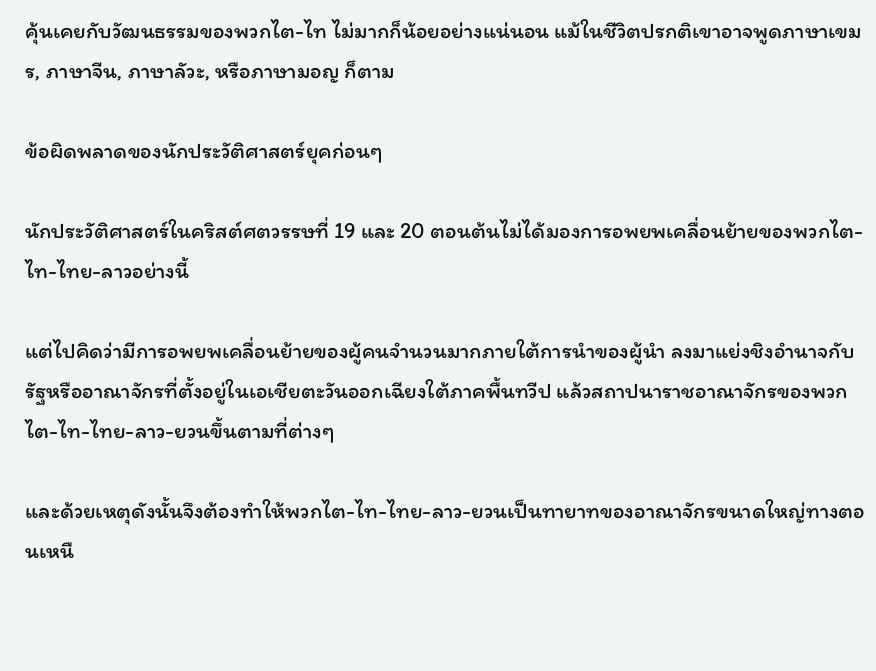คุ้นเคยกับวัฒนธรรมของพวกไต-ไท ไม่มากก็น้อยอย่างแน่นอน แม้ในชีวิตปรกติเขาอาจพูดภาษาเขมร, ภาษาจีน, ภาษาลัวะ, หรือภาษามอญ ก็ตาม

ข้อผิดพลาดของนักประวัติศาสตร์ยุคก่อนๆ

นักประวัติศาสตร์ในคริสต์ศตวรรษที่ 19 และ 20 ตอนต้นไม่ได้มองการอพยพเคลื่อนย้ายของพวกไต-ไท-ไทย-ลาวอย่างนี้

แต่ไปคิดว่ามีการอพยพเคลื่อนย้ายของผู้คนจำนวนมากภายใต้การนำของผู้นำ ลงมาแย่งชิงอำนาจกับรัฐหรืออาณาจักรที่ตั้งอยู่ในเอเชียตะวันออกเฉียงใต้ภาคพื้นทวีป แล้วสถาปนาราชอาณาจักรของพวกไต-ไท-ไทย-ลาว-ยวนขึ้นตามที่ต่างๆ

และด้วยเหตุดังนั้นจึงต้องทำให้พวกไต-ไท-ไทย-ลาว-ยวนเป็นทายาทของอาณาจักรขนาดใหญ่ทางตอนเหนื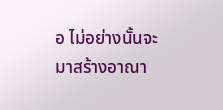อ ไม่อย่างนั้นจะมาสร้างอาณา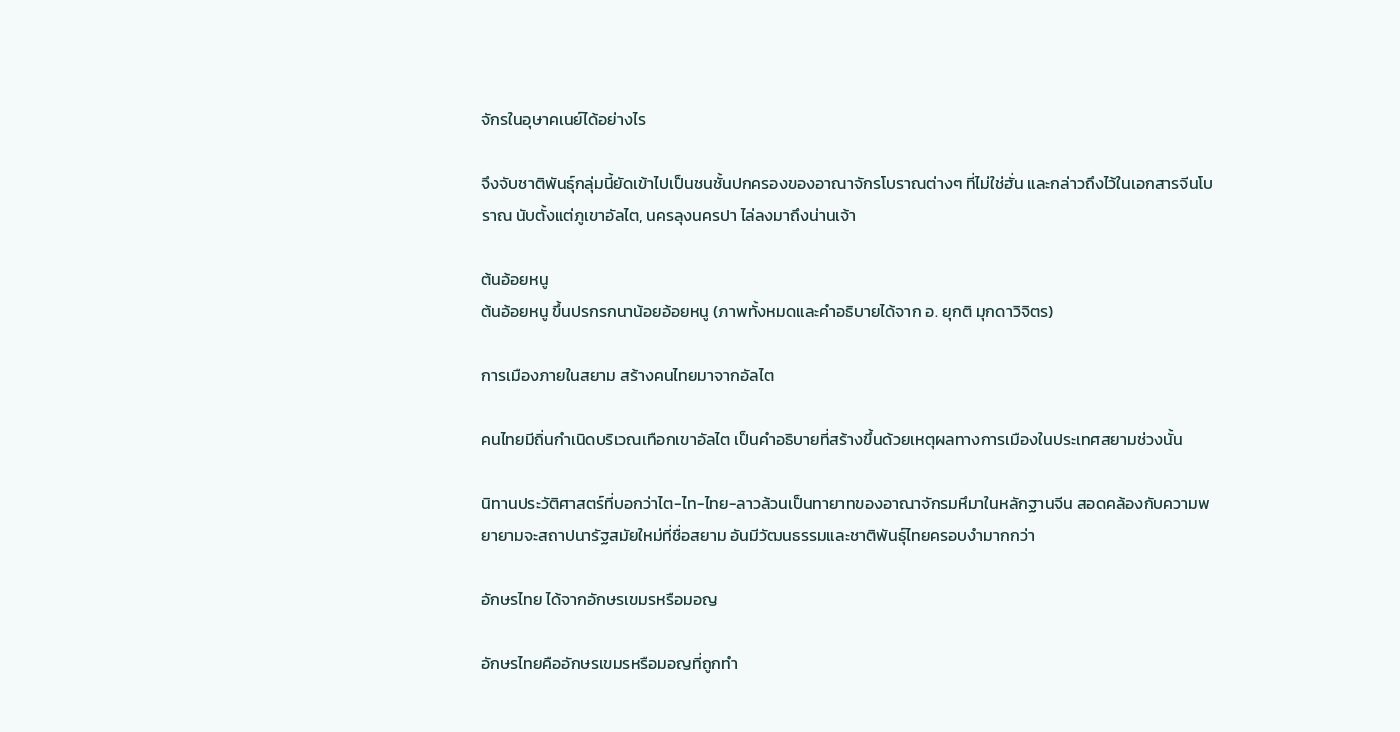จักรในอุษาคเนย์ได้อย่างไร

จึงจับชาติพันธุ์กลุ่มนี้ยัดเข้าไปเป็นชนชั้นปกครองของอาณาจักรโบราณต่างๆ ที่ไม่ใช่ฮั่น และกล่าวถึงไว้ในเอกสารจีนโบราณ นับตั้งแต่ภูเขาอัลไต, นครลุงนครปา ไล่ลงมาถึงน่านเจ้า

ต้นอ้อยหนู
ต้นอ้อยหนู ขึ้นปรกรกนาน้อยอ้อยหนู (ภาพทั้งหมดและคำอธิบายได้จาก อ. ยุกติ มุกดาวิจิตร)

การเมืองภายในสยาม สร้างคนไทยมาจากอัลไต

คนไทยมีถิ่นกำเนิดบริเวณเทือกเขาอัลไต เป็นคำอธิบายที่สร้างขึ้นด้วยเหตุผลทางการเมืองในประเทศสยามช่วงนั้น

นิทานประวัติศาสตร์ที่บอกว่าไต-ไท-ไทย-ลาวล้วนเป็นทายาทของอาณาจักรมหึมาในหลักฐานจีน สอดคล้องกับความพยายามจะสถาปนารัฐสมัยใหม่ที่ชื่อสยาม อันมีวัฒนธรรมและชาติพันธุ์ไทยครอบงำมากกว่า

อักษรไทย ได้จากอักษรเขมรหรือมอญ

อักษรไทยคืออักษรเขมรหรือมอญที่ถูกทำ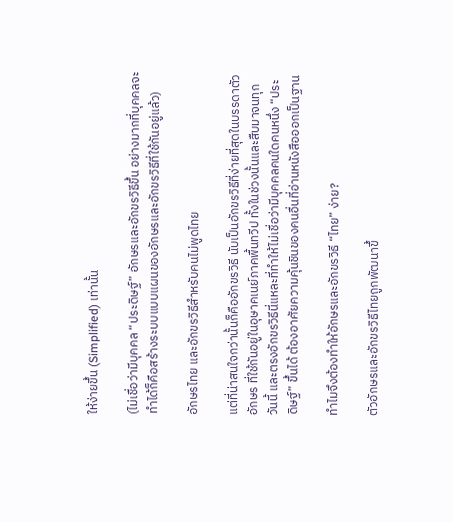ให้ง่ายขึ้น (Simplified) เท่านั้น

(ไม่เชื่อว่ามีบุคคล “ประดิษฐ์” อักษรและอักขรวิธีขึ้น อย่างมากที่บุคคลจะทำได้ก็คือสร้างระบบแบบแผนของอักษรและอักขรวิธีที่ใช้กันอยู่แล้ว)

อักษรไทย และอักขรวิธีสำหรับคนไม่พูดไทย

แต่ที่น่าสนใจกว่านั้นก็คืออักขรวิธี นับเป็นอักขรวิธีที่ง่ายที่สุดในบรรดาตัวอักษร ที่ใช้กันอยู่ในอุษาคเนย์ภาคพื้นทวีป ทั้งในช่วงนั้นและสืบมาจนทุกวันนี้ และตรงอักขรวิธีนี่แหละที่ทำให้ไม่เชื่อว่ามีบุคคลคนใดคนหนึ่ง “ประดิษฐ์” ขึ้นได้ ต้องอาศัยความคุ้นชินของคนอื่นที่อ่านหนังสือออกเป็นฐาน

ทำไมจึงต้องทำให้อักษรและอักขรวิธี “ไทย” ง่าย?

ตัวอักษรและอักขรวิธีไทยถูกพัฒนาขึ้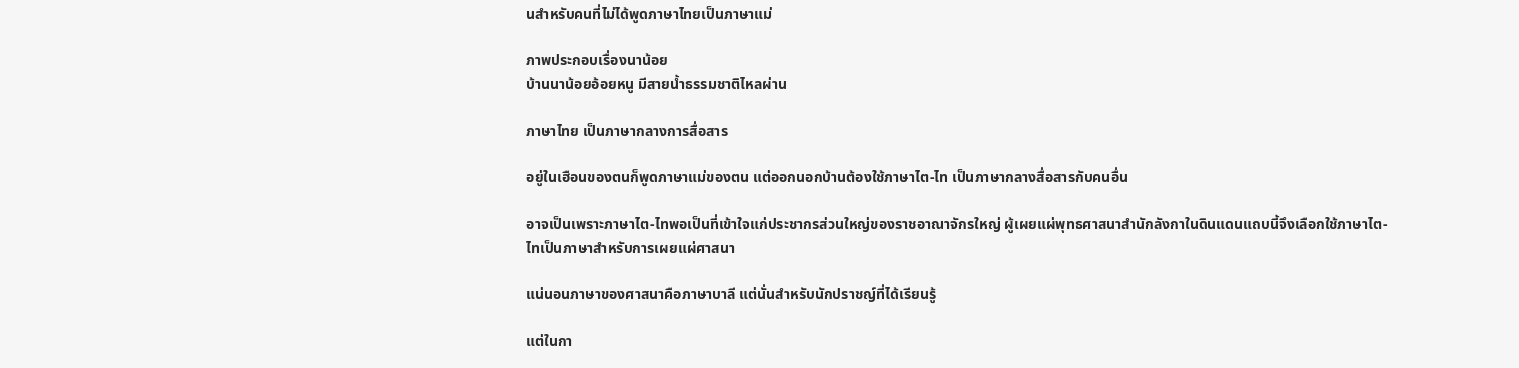นสำหรับคนที่ไม่ได้พูดภาษาไทยเป็นภาษาแม่

ภาพประกอบเรื่องนาน้อย
บ้านนาน้อยอ้อยหนู มีสายน้ำธรรมชาติไหลผ่าน

ภาษาไทย เป็นภาษากลางการสื่อสาร

อยู่ในเฮือนของตนก็พูดภาษาแม่ของตน แต่ออกนอกบ้านต้องใช้ภาษาไต-ไท เป็นภาษากลางสื่อสารกับคนอื่น

อาจเป็นเพราะภาษาไต-ไทพอเป็นที่เข้าใจแก่ประชากรส่วนใหญ่ของราชอาณาจักรใหญ่ ผู้เผยแผ่พุทธศาสนาสำนักลังกาในดินแดนแถบนี้จึงเลือกใช้ภาษาไต-ไทเป็นภาษาสำหรับการเผยแผ่ศาสนา

แน่นอนภาษาของศาสนาคือภาษาบาลี แต่นั่นสำหรับนักปราชญ์ที่ได้เรียนรู้

แต่ในกา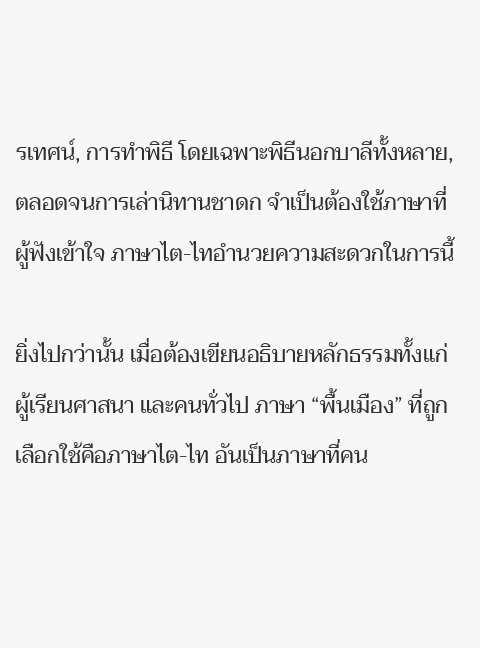รเทศน์, การทำพิธี โดยเฉพาะพิธีนอกบาลีทั้งหลาย, ตลอดจนการเล่านิทานชาดก จำเป็นต้องใช้ภาษาที่ผู้ฟังเข้าใจ ภาษาไต-ไทอำนวยความสะดวกในการนี้

ยิ่งไปกว่านั้น เมื่อต้องเขียนอธิบายหลักธรรมทั้งแก่ผู้เรียนศาสนา และคนทั่วไป ภาษา “พื้นเมือง” ที่ถูกเลือกใช้คือภาษาไต-ไท อันเป็นภาษาที่คน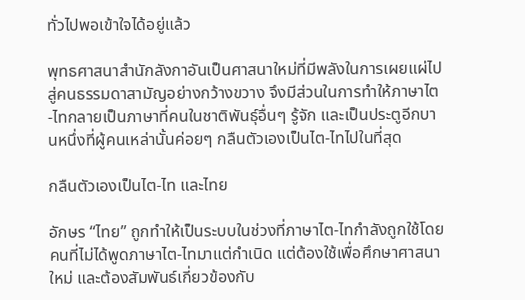ทั่วไปพอเข้าใจได้อยู่แล้ว

พุทธศาสนาสำนักลังกาอันเป็นศาสนาใหม่ที่มีพลังในการเผยแผ่ไปสู่คนธรรมดาสามัญอย่างกว้างขวาง จึงมีส่วนในการทำให้ภาษาไต-ไทกลายเป็นภาษาที่คนในชาติพันธุ์อื่นๆ รู้จัก และเป็นประตูอีกบานหนึ่งที่ผู้คนเหล่านั้นค่อยๆ กลืนตัวเองเป็นไต-ไทไปในที่สุด

กลืนตัวเองเป็นไต-ไท และไทย

อักษร “ไทย” ถูกทำให้เป็นระบบในช่วงที่ภาษาไต-ไทกำลังถูกใช้โดยคนที่ไม่ได้พูดภาษาไต-ไทมาแต่กำเนิด แต่ต้องใช้เพื่อศึกษาศาสนาใหม่ และต้องสัมพันธ์เกี่ยวข้องกับ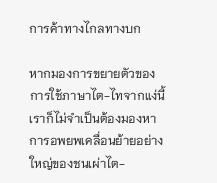การค้าทางไกลทางบก

หากมองการขยายตัวของการใช้ภาษาไต-ไทจากแง่นี้ เราก็ไม่จำเป็นต้องมองหาการอพยพเคลื่อนย้ายอย่างใหญ่ของชนเผ่าไต-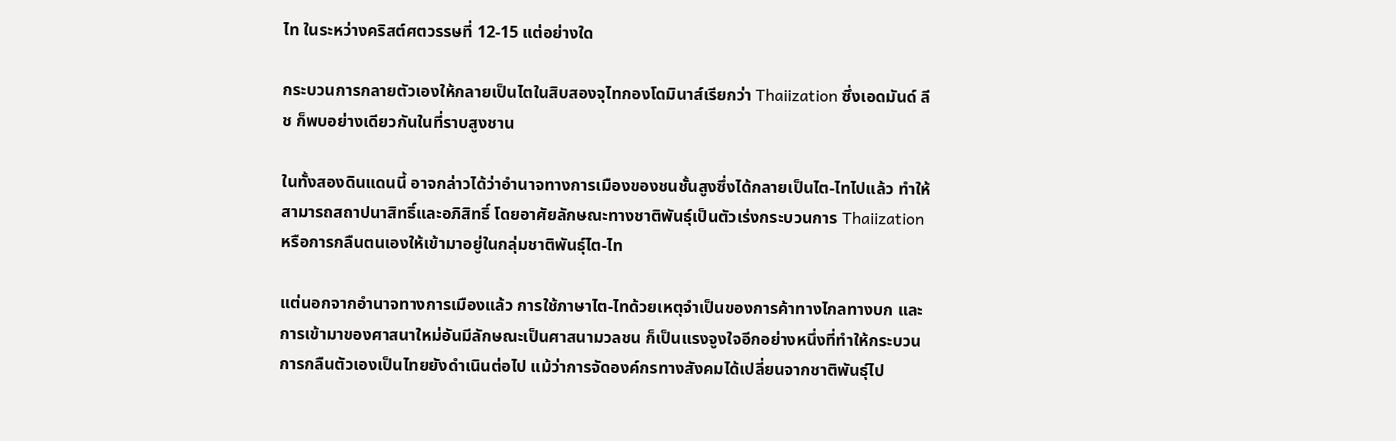ไท ในระหว่างคริสต์ศตวรรษที่ 12-15 แต่อย่างใด

กระบวนการกลายตัวเองให้กลายเป็นไตในสิบสองจุไทกองโดมินาส์เรียกว่า Thaiization ซึ่งเอดมันด์ ลีช ก็พบอย่างเดียวกันในที่ราบสูงชาน

ในทั้งสองดินแดนนี้ อาจกล่าวได้ว่าอำนาจทางการเมืองของชนชั้นสูงซึ่งได้กลายเป็นไต-ไทไปแล้ว ทำให้สามารถสถาปนาสิทธิ์และอภิสิทธิ์ โดยอาศัยลักษณะทางชาติพันธุ์เป็นตัวเร่งกระบวนการ Thaiization หรือการกลืนตนเองให้เข้ามาอยู่ในกลุ่มชาติพันธุ์ไต-ไท

แต่นอกจากอำนาจทางการเมืองแล้ว การใช้ภาษาไต-ไทด้วยเหตุจำเป็นของการค้าทางไกลทางบก และการเข้ามาของศาสนาใหม่อันมีลักษณะเป็นศาสนามวลชน ก็เป็นแรงจูงใจอีกอย่างหนึ่งที่ทำให้กระบวนการกลืนตัวเองเป็นไทยยังดำเนินต่อไป แม้ว่าการจัดองค์กรทางสังคมได้เปลี่ยนจากชาติพันธุ์ไป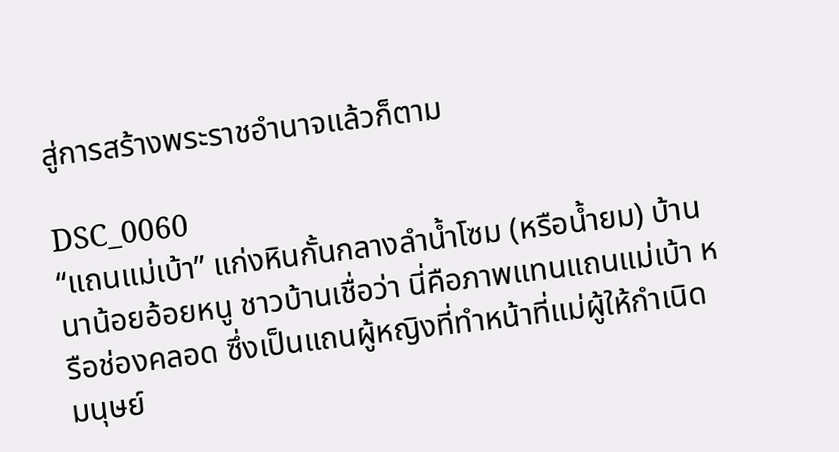สู่การสร้างพระราชอำนาจแล้วก็ตาม

DSC_0060
“แถนแม่เบ้า” แก่งหินกั้นกลางลำน้ำโซม (หรือน้ำยม) บ้านนาน้อยอ้อยหนู ชาวบ้านเชื่อว่า นี่คือภาพแทนแถนแม่เบ้า หรือช่องคลอด ซึ่งเป็นแถนผู้หญิงที่ทำหน้าที่แม่ผู้ให้กำเนิดมนุษย์